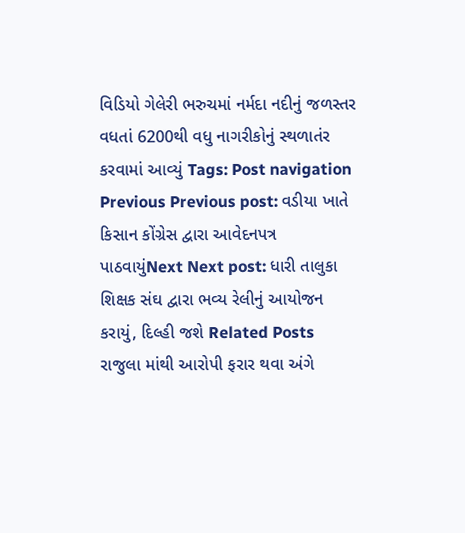વિડિયો ગેલેરી ભરુચમાં નર્મદા નદીનું જળસ્તર વધતાં 6200થી વધુ નાગરીકોનું સ્થળાતંર કરવામાં આવ્યું Tags: Post navigation Previous Previous post: વડીયા ખાતે કિસાન કોંગ્રેસ દ્વારા આવેદનપત્ર પાઠવાયુંNext Next post: ધારી તાલુકા શિક્ષક સંઘ દ્વારા ભવ્ય રેલીનું આયોજન કરાયું, દિલ્હી જશે Related Posts રાજુલા માંથી આરોપી ફરાર થવા અંગે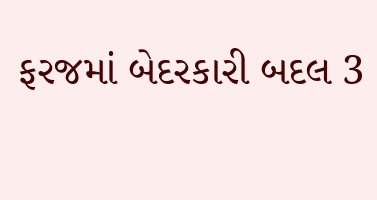ફરજમાં બેદરકારી બદલ 3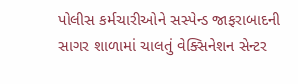પોલીસ કર્મચારીઓને સસ્પેન્ડ જાફરાબાદની સાગર શાળામાં ચાલતું વેક્સિનેશન સેન્ટર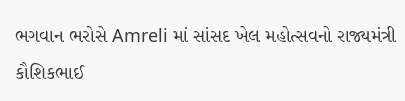ભગવાન ભરોસે Amreli માં સાંસદ ખેલ મહોત્સવનો રાજ્યમંત્રી કૌશિકભાઈ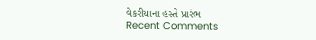વેકરીયાના હસ્તે પ્રારંભ
Recent Comments